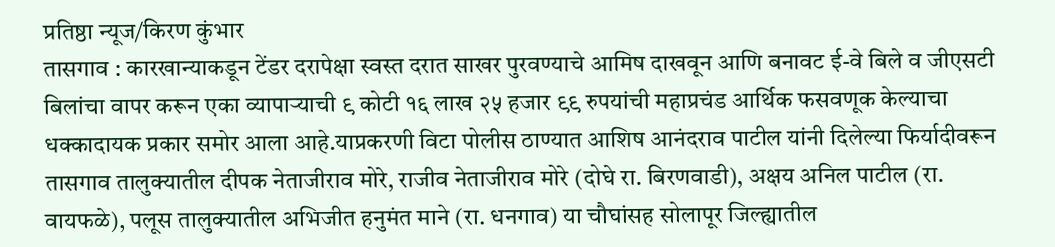प्रतिष्ठा न्यूज/किरण कुंभार
तासगाव : कारखान्याकडून टेंडर दरापेक्षा स्वस्त दरात साखर पुरवण्याचे आमिष दाखवून आणि बनावट ई-वे बिले व जीएसटी बिलांचा वापर करून एका व्यापाऱ्याची ९ कोटी १६ लाख २५ हजार ९९ रुपयांची महाप्रचंड आर्थिक फसवणूक केल्याचा धक्कादायक प्रकार समोर आला आहे.याप्रकरणी विटा पोलीस ठाण्यात आशिष आनंदराव पाटील यांनी दिलेल्या फिर्यादीवरून तासगाव तालुक्यातील दीपक नेताजीराव मोरे, राजीव नेताजीराव मोरे (दोघे रा. बिरणवाडी), अक्षय अनिल पाटील (रा. वायफळे), पलूस तालुक्यातील अभिजीत हनुमंत माने (रा. धनगाव) या चौघांसह सोलापूर जिल्ह्यातील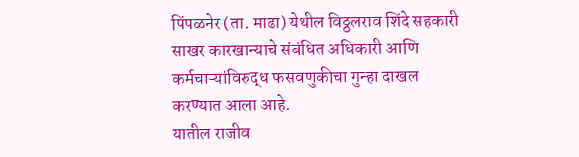पिंपळनेर (ता. माढा) येथील विठ्ठलराव शिंदे सहकारी साखर कारखान्याचे संबंधित अधिकारी आणि कर्मचाऱ्यांविरुद्ध फसवणुकीचा गुन्हा दाखल करण्यात आला आहे.
यातील राजीव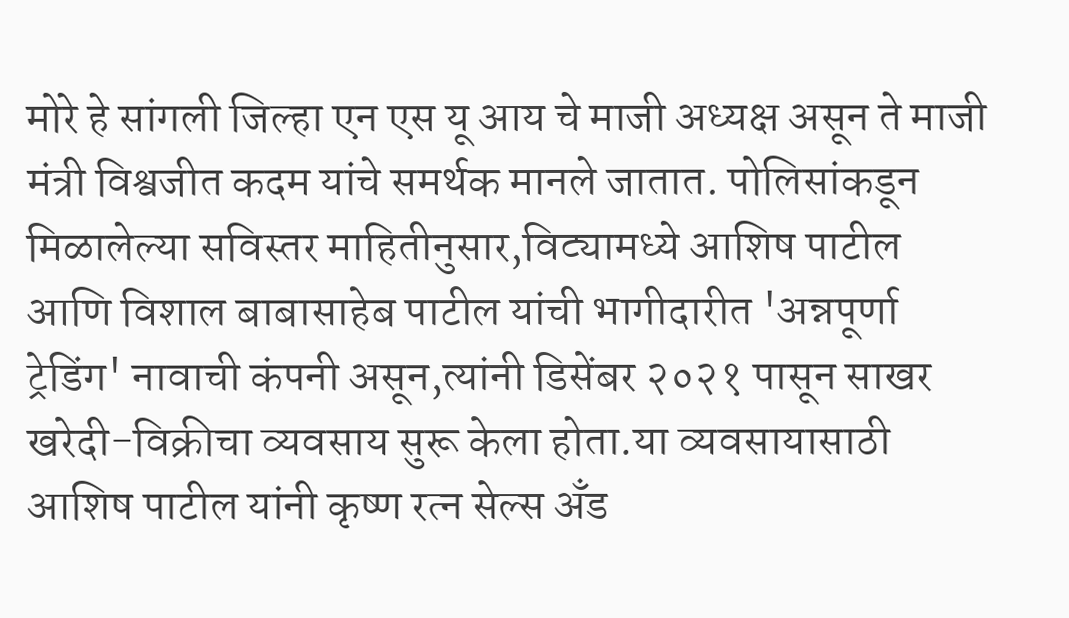मोरे हे सांगली जिल्हा एन एस यू आय चे माजी अध्यक्ष असून ते माजी मंत्री विश्वजीत कदम यांचे समर्थक मानले जातात. पोलिसांकडून मिळालेल्या सविस्तर माहितीनुसार,विट्यामध्ये आशिष पाटील आणि विशाल बाबासाहेब पाटील यांची भागीदारीत 'अन्नपूर्णा ट्रेडिंग' नावाची कंपनी असून,त्यांनी डिसेंबर २०२१ पासून साखर खरेदी-विक्रीचा व्यवसाय सुरू केला होता.या व्यवसायासाठी आशिष पाटील यांनी कृष्ण रत्न सेल्स अँड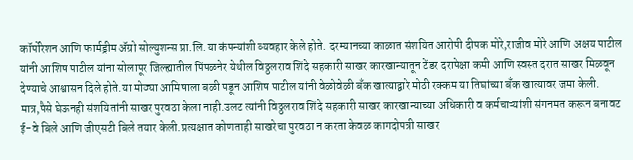कॉर्पोरेशन आणि फार्मड्रीम ॲग्रो सोल्युशन्स प्रा.लि.या कंपन्यांशी व्यवहार केले होते. दरम्यानच्या काळात संशयित आरोपी दीपक मोरे,राजीव मोरे आणि अक्षय पाटील यांनी आशिष पाटील यांना सोलापूर जिल्ह्यातील पिंपळनेर येथील विठ्ठलराव शिंदे सहकारी साखर कारखान्यातून टेंडर दरापेक्षा कमी आणि स्वस्त दरात साखर मिळवून देण्याचे आश्वासन दिले होते.या मोठ्या आमिषाला बळी पडून आशिष पाटील यांनी वेळोवेळी बँक खात्याद्वारे मोठी रक्कम या तिघांच्या बँक खात्यावर जमा केली. मात्र,पैसे घेऊनही संशयितांनी साखर पुरवठा केला नाही.उलट त्यांनी विठ्ठलराव शिंदे सहकारी साखर कारखान्याच्या अधिकारी व कर्मचाऱ्यांशी संगनमत करून बनावट ई-वे बिले आणि जीएसटी बिले तयार केली.प्रत्यक्षात कोणताही साखरेचा पुरवठा न करता केवळ कागदोपत्री साखर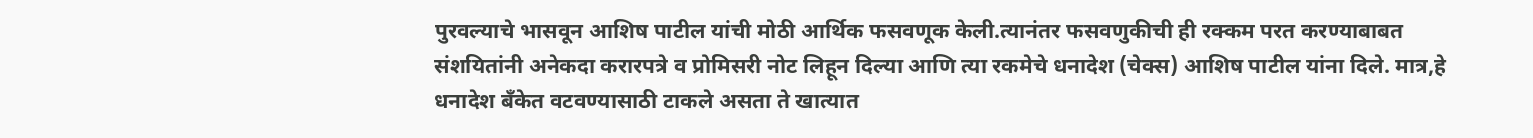पुरवल्याचे भासवून आशिष पाटील यांची मोठी आर्थिक फसवणूक केली.त्यानंतर फसवणुकीची ही रक्कम परत करण्याबाबत संशयितांनी अनेकदा करारपत्रे व प्रोमिसरी नोट लिहून दिल्या आणि त्या रकमेचे धनादेश (चेक्स) आशिष पाटील यांना दिले. मात्र,हे धनादेश बँकेत वटवण्यासाठी टाकले असता ते खात्यात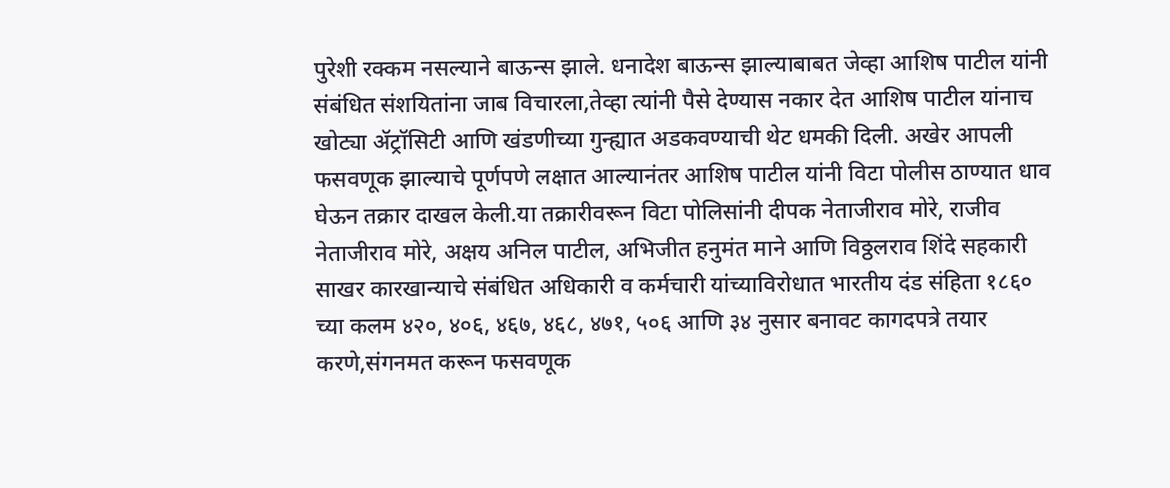पुरेशी रक्कम नसल्याने बाऊन्स झाले. धनादेश बाऊन्स झाल्याबाबत जेव्हा आशिष पाटील यांनी संबंधित संशयितांना जाब विचारला,तेव्हा त्यांनी पैसे देण्यास नकार देत आशिष पाटील यांनाच खोट्या ॲट्रॉसिटी आणि खंडणीच्या गुन्ह्यात अडकवण्याची थेट धमकी दिली. अखेर आपली फसवणूक झाल्याचे पूर्णपणे लक्षात आल्यानंतर आशिष पाटील यांनी विटा पोलीस ठाण्यात धाव घेऊन तक्रार दाखल केली.या तक्रारीवरून विटा पोलिसांनी दीपक नेताजीराव मोरे, राजीव नेताजीराव मोरे, अक्षय अनिल पाटील, अभिजीत हनुमंत माने आणि विठ्ठलराव शिंदे सहकारी साखर कारखान्याचे संबंधित अधिकारी व कर्मचारी यांच्याविरोधात भारतीय दंड संहिता १८६० च्या कलम ४२०, ४०६, ४६७, ४६८, ४७१, ५०६ आणि ३४ नुसार बनावट कागदपत्रे तयार करणे,संगनमत करून फसवणूक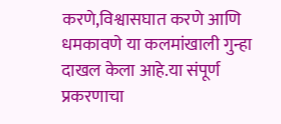करणे,विश्वासघात करणे आणि धमकावणे या कलमांखाली गुन्हा दाखल केला आहे.या संपूर्ण प्रकरणाचा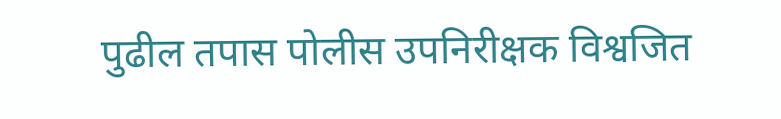पुढील तपास पोलीस उपनिरीक्षक विश्वजित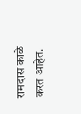रामदास काळे करत आहेत.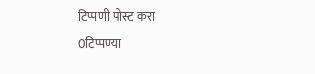टिप्पणी पोस्ट करा
0टिप्पण्या